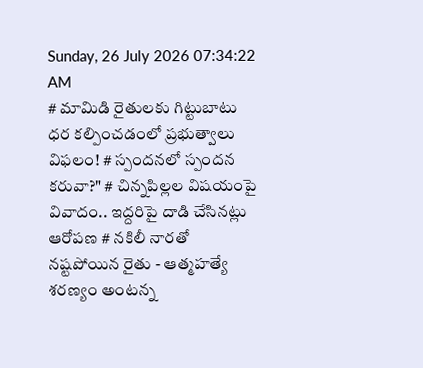Sunday, 26 July 2026 07:34:22 AM
# మామిడి రైతులకు గిట్టుబాటు ధర కల్పించడంలో ప్రభుత్వాలు విఫలం! # స్పందనలో స్పందన కరువా?" # చిన్నపిల్లల విషయంపై వివాదం.. ఇద్దరిపై దాడి చేసినట్లు ఆరోపణ # నకిలీ నారతో నష్టపోయిన రైతు - ఆత్మహత్యే శరణ్యం అంటన్న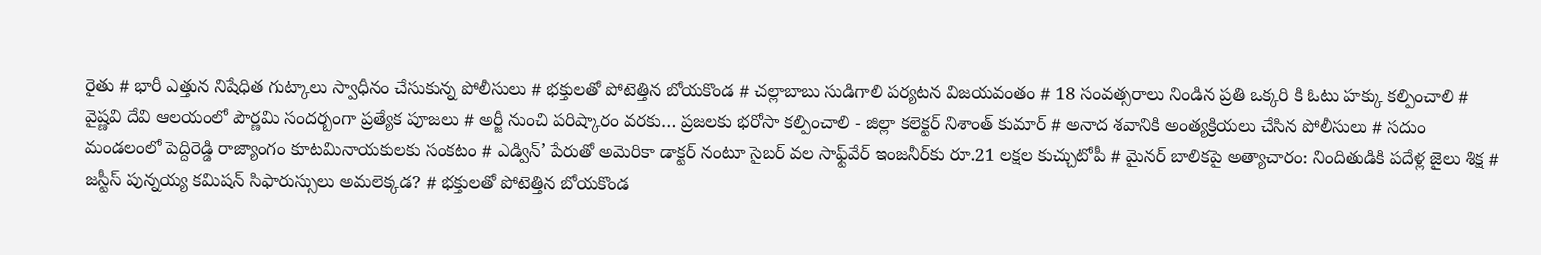రైతు # భారీ ఎత్తున నిషేధిత గుట్కాలు స్వాధీనం చేసుకున్న పోలీసులు # భక్తులతో పోటెత్తిన బోయకొండ # చల్లాబాబు సుడిగాలి పర్యటన విజయవంతం # 18 సంవత్సరాలు నిండిన ప్రతి ఒక్కరి కి ఓటు హక్కు కల్పించాలి # వైష్ణవి దేవి ఆలయంలో పౌర్ణమి సందర్బంగా ప్రత్యేక పూజలు # అర్జీ నుంచి పరిష్కారం వరకు… ప్రజలకు భరోసా కల్పించాలి - జిల్లా కలెక్టర్ నిశాంత్ కుమార్ # అనాద శవానికి అంత్యక్రియలు చేసిన పోలీసులు # సదుం మండలంలో పెద్దిరెడ్డి రాజ్యాంగం కూటమినాయకులకు సంకటం # ఎడ్విన్’ పేరుతో అమెరికా డాక్టర్ నంటూ సైబర్ వల సాఫ్ట్‌వేర్ ఇంజనీర్‌కు రూ.21 లక్షల కుచ్చుటోపీ # మైనర్ బాలికపై అత్యాచారం: నిందితుడికి పదేళ్ల జైలు శిక్ష # జస్టీస్ పున్నయ్య కమిషన్ సిఫారుస్సులు అమలెక్కడ? # భక్తులతో పోటెత్తిన బోయకొండ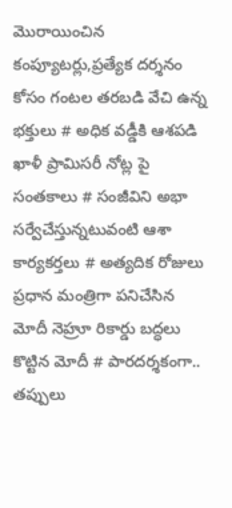మొరాయించిన కంప్యూటర్లు,ప్రత్యేక దర్శనం కోసం గంటల తరబడి వేచి ఉన్న భక్తులు # అధిక వడ్డీకి ఆశపడి ఖాళీ ప్రామిసరీ నోట్ల పై సంతకాలు # సంజీవిని అభా సర్వేచేస్తున్నటువంటి ఆశా కార్యకర్తలు # అత్యదిక రోజులు ప్రధాన మంత్రిగా పనిచేసిన మోదీ నెహ్రూ రికార్డు బద్ధలు కొట్టిన మోదీ # పారదర్శకంగా.. తప్పులు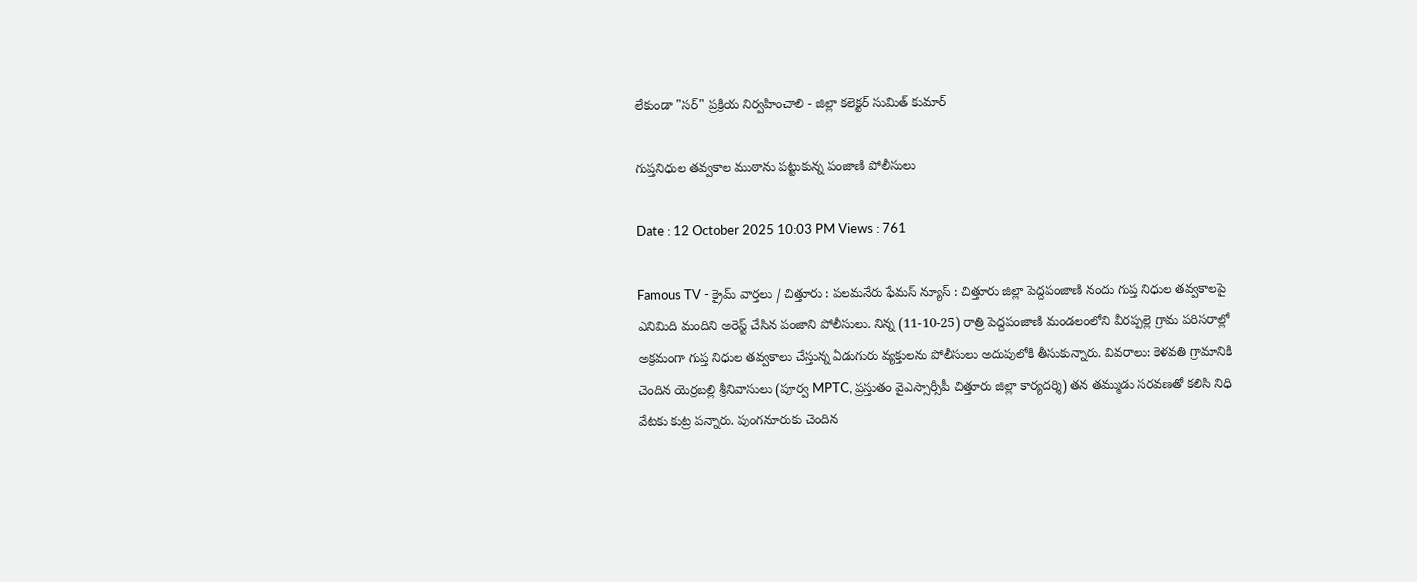లేకుండా "సర్" ప్రక్రియ నిర్వహించాలి - జిల్లా కలెక్టర్ సుమిత్ కుమార్

గుప్తనిధుల తవ్వకాల ముఠాను పట్టుకున్న పంజాణి పోలీసులు

Date : 12 October 2025 10:03 PM Views : 761

Famous TV - క్రైమ్ వార్తలు / చిత్తూరు : పలమనేరు ఫేమస్ న్యూస్ : చిత్తూరు జిల్లా పెద్దపంజాణి నందు గుప్త నిధుల తవ్వకాలపై ఎనిమిది మందిని అరెస్ట్ చేసిన పంజాని పోలీసులు. నిన్న (11-10-25) రాత్రి పెద్దపంజాణి మండలంలోని వీరప్పల్లె గ్రామ పరిసరాల్లో అక్రమంగా గుప్త నిధుల తవ్వకాలు చేస్తున్న ఏడుగురు వ్యక్తులను పోలీసులు అదుపులోకి తీసుకున్నారు. వివరాలు: కెళవతి గ్రామానికి చెందిన యెర్రబల్లి శ్రీనివాసులు (పూర్వ MPTC, ప్రస్తుతం వైఎస్సార్సీపీ చిత్తూరు జిల్లా కార్యదర్శి) తన తమ్ముడు సరవణతో కలిసి నిధి వేటకు కుట్ర పన్నారు. పుంగనూరుకు చెందిన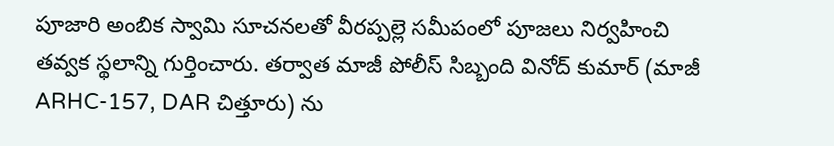పూజారి అంబిక స్వామి సూచనలతో వీరప్పల్లె సమీపంలో పూజలు నిర్వహించి తవ్వక స్థలాన్ని గుర్తించారు. తర్వాత మాజీ పోలీస్ సిబ్బంది వినోద్ కుమార్ (మాజీ ARHC-157, DAR చిత్తూరు) ను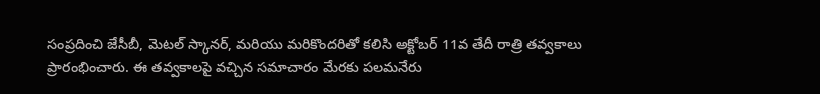సంప్రదించి జేసీబీ, మెటల్ స్కానర్, మరియు మరికొందరితో కలిసి అక్టోబర్ 11వ తేదీ రాత్రి తవ్వకాలు ప్రారంభించారు. ఈ తవ్వకాలపై వచ్చిన సమాచారం మేరకు పలమనేరు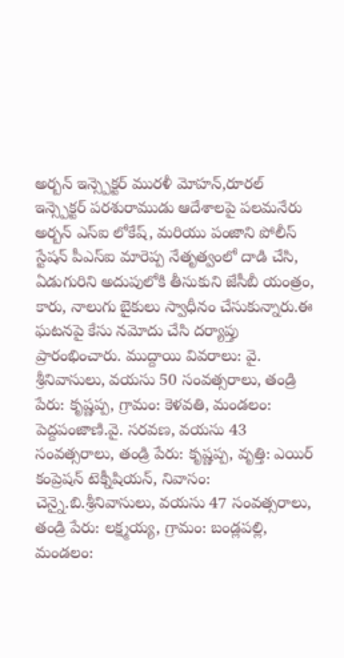అర్బన్ ఇన్స్పెక్టర్ మురళీ మోహన్,రూరల్ ఇన్స్పెక్టర్ పరశురాముడు ఆదేశాలపై పలమనేరు అర్బన్ ఎస్ఐ లోకేష్, మరియు పంజాని పోలీస్ స్టేషన్ పీఎస్ఐ మారెప్ప నేతృత్వంలో దాడి చేసి, ఏడుగురిని అదుపులోకి తీసుకుని జేసీబీ యంత్రం, కారు, నాలుగు బైకులు స్వాధీనం చేసుకున్నారు.ఈ ఘటనపై కేసు నమోదు చేసి దర్యాప్తు ప్రారంభించారు. ముద్దాయి వివరాలు: వై. శ్రీనివాసులు, వయసు 50 సంవత్సరాలు, తండ్రి పేరు: కృష్ణప్ప, గ్రామం: కెళవతి, మండలం: పెద్దపంజాణి.వై. సరవణ, వయసు 43 సంవత్సరాలు, తండ్రి పేరు: కృష్ణప్ప, వృత్తి: ఎయిర్ కంప్రెషన్ టెక్నీషియన్, నివాసం: చెన్నై.బి.శ్రీనివాసులు, వయసు 47 సంవత్సరాలు, తండ్రి పేరు: లక్ష్మయ్య, గ్రామం: బండ్లపల్లి, మండలం: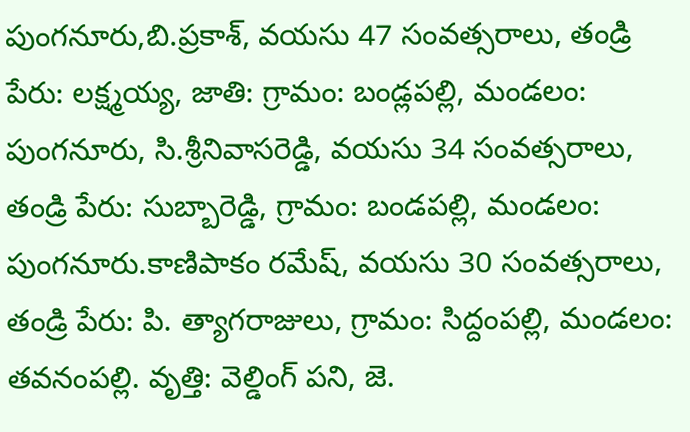పుంగనూరు,బి.ప్రకాశ్, వయసు 47 సంవత్సరాలు, తండ్రి పేరు: లక్ష్మయ్య, జాతి: గ్రామం: బండ్లపల్లి, మండలం: పుంగనూరు, సి.శ్రీనివాసరెడ్డి, వయసు 34 సంవత్సరాలు, తండ్రి పేరు: సుబ్బారెడ్డి, గ్రామం: బండపల్లి, మండలం: పుంగనూరు.కాణిపాకం రమేష్, వయసు 30 సంవత్సరాలు, తండ్రి పేరు: పి. త్యాగరాజులు, గ్రామం: సిద్దంపల్లి, మండలం: తవనంపల్లి. వృత్తి: వెల్డింగ్ పని, జె.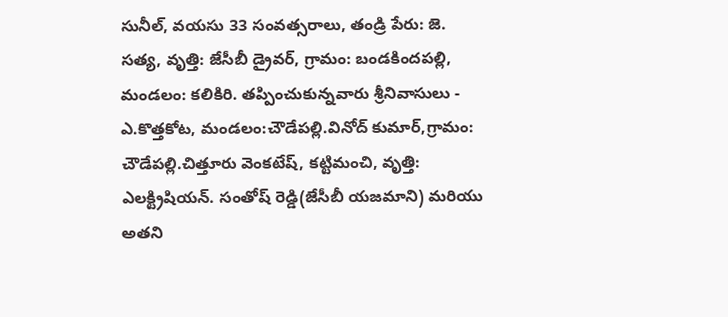సునీల్, వయసు 33 సంవత్సరాలు, తండ్రి పేరు: జె. సత్య, వృత్తి: జేసీబీ డ్రైవర్, గ్రామం: బండకిందపల్లి, మండలం: కలికిరి. తప్పించుకున్నవారు శ్రీనివాసులు - ఎ.కొత్తకోట, మండలం:చౌడేపల్లి.వినోద్ కుమార్,గ్రామం: చౌడేపల్లి.చిత్తూరు వెంకటేష్, కట్టిమంచి, వృత్తి: ఎలక్ట్రిషియన్. సంతోష్ రెడ్డి(జేసీబీ యజమాని) మరియు అతని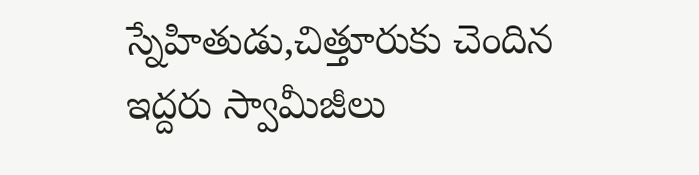స్నేహితుడు,చిత్తూరుకు చెందిన ఇద్దరు స్వామీజీలు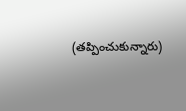(తప్పించుకున్నారు)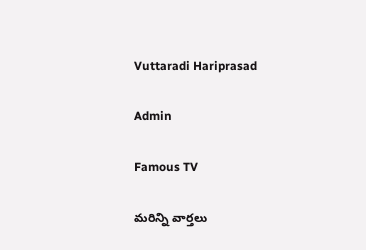Vuttaradi Hariprasad

Admin

Famous TV

మరిన్ని వార్తలు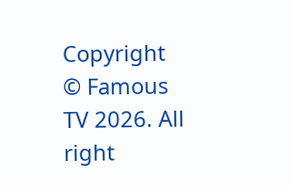Copyright © Famous TV 2026. All right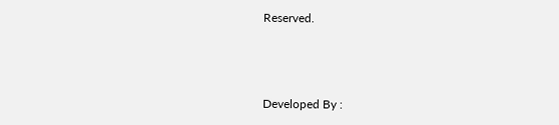Reserved.



Developed By :